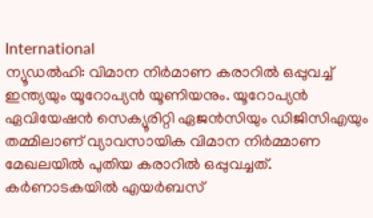International
ന്യൂഡൽഹി: വിമാന നിർമാണ കരാറിൽ ഒപ്പുവച്ച് ഇന്ത്യയും യൂറോപ്യൻ യൂണിയനും. യൂറോപ്യൻ ഏവിയേഷൻ സെക്യൂരിറ്റി ഏജൻസിയും ഡിജിസിഎയും തമ്മിലാണ് വ്യാവസായിക വിമാന നിർമ്മാണ മേഖലയിൽ പുതിയ കരാറിൽ ഒപ്പുവച്ചത്.
കർണാടകയിൽ എയർബസ്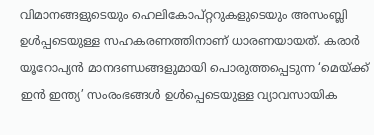വിമാനങ്ങളുടെയും ഹെലികോപ്റ്ററുകളുടെയും അസംബ്ലി ഉൾപ്പടെയുള്ള സഹകരണത്തിനാണ് ധാരണയായത്. കരാർ യൂറോപ്യൻ മാനദണ്ഡങ്ങളുമായി പൊരുത്തപ്പെടുന്ന ‘മെയ്ക്ക് ഇൻ ഇന്ത്യ’ സംരംഭങ്ങൾ ഉൾപ്പെടെയുള്ള വ്യാവസായിക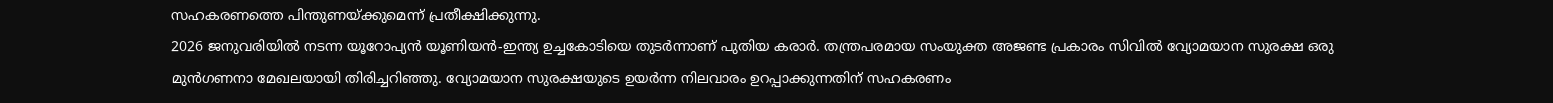സഹകരണത്തെ പിന്തുണയ്ക്കുമെന്ന് പ്രതീക്ഷിക്കുന്നു.
2026 ജനുവരിയിൽ നടന്ന യൂറോപ്യൻ യൂണിയൻ-ഇന്ത്യ ഉച്ചകോടിയെ തുടർന്നാണ് പുതിയ കരാർ. തന്ത്രപരമായ സംയുക്ത അജണ്ട പ്രകാരം സിവിൽ വ്യോമയാന സുരക്ഷ ഒരു മുൻഗണനാ മേഖലയായി തിരിച്ചറിഞ്ഞു. വ്യോമയാന സുരക്ഷയുടെ ഉയർന്ന നിലവാരം ഉറപ്പാക്കുന്നതിന് സഹകരണം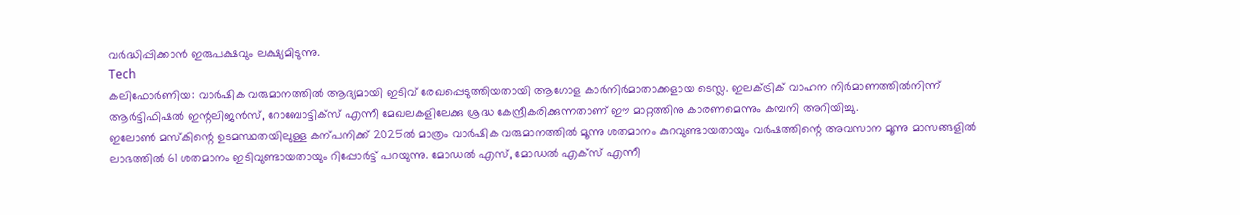വർദ്ധിപ്പിക്കാൻ ഇരുപക്ഷവും ലക്ഷ്യമിടുന്നു.
Tech
കലിഫോർണിയ: വാർഷിക വരുമാനത്തിൽ ആദ്യമായി ഇടിവ് രേഖപ്പെടുത്തിയതായി ആഗോള കാർനിർമാതാക്കളായ ടെസ്ല. ഇലക്ട്രിക് വാഹന നിർമാണത്തിൽനിന്ന് ആർട്ടിഫിഷൽ ഇന്റലിജൻസ്, റോബോട്ടിക്സ് എന്നീ മേഖലകളിലേക്കു ശ്രദ്ധ കേന്ദ്രീകരിക്കുന്നതാണ് ഈ മാറ്റത്തിനു കാരണമെന്നും കമ്പനി അറിയിച്ചു.
ഇലോൺ മസ്കിന്റെ ഉടമസ്ഥതയിലുള്ള കന്പനിക്ക് 2025ൽ മാത്രം വാർഷിക വരുമാനത്തിൽ മൂന്നു ശതമാനം കുറവുണ്ടായതായും വർഷത്തിന്റെ അവസാന മൂന്നു മാസങ്ങളിൽ ലാഭത്തിൽ 61 ശതമാനം ഇടിവുണ്ടായതായും റിപ്പോർട്ട് പറയുന്നു. മോഡൽ എസ്, മോഡൽ എക്സ് എന്നീ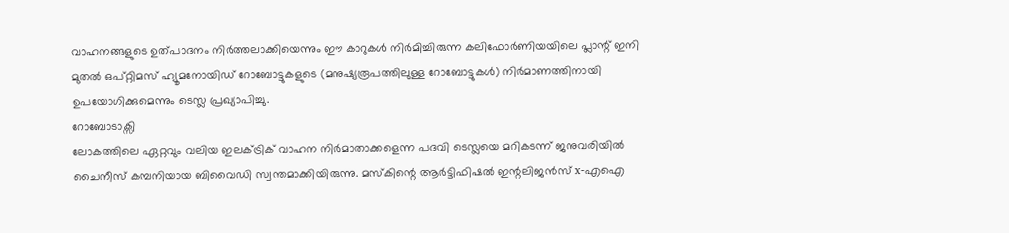വാഹനങ്ങളുടെ ഉത്പാദനം നിർത്തലാക്കിയെന്നും ഈ കാറുകൾ നിർമിച്ചിരുന്ന കലിഫോർണിയയിലെ പ്ലാന്റ് ഇനി മുതൽ ഒപ്റ്റിമസ് ഹ്യൂമനോയിഡ് റോബോട്ടുകളുടെ (മനുഷ്യരൂപത്തിലുള്ള റോബോട്ടുകൾ) നിർമാണത്തിനായി ഉപയോഗിക്കുമെന്നും ടെസ്ല പ്രഖ്യാപിച്ചു.
റോബോടാക്സി
ലോകത്തിലെ ഏറ്റവും വലിയ ഇലക്ട്രിക് വാഹന നിർമാതാക്കളെന്ന പദവി ടെസ്ലയെ മറികടന്ന് ജനുവരിയിൽ ചൈനീസ് കമ്പനിയായ ബിവൈഡി സ്വന്തമാക്കിയിരുന്നു. മസ്കിന്റെ ആർട്ടിഫിഷൽ ഇന്റലിജൻസ് x-എഐ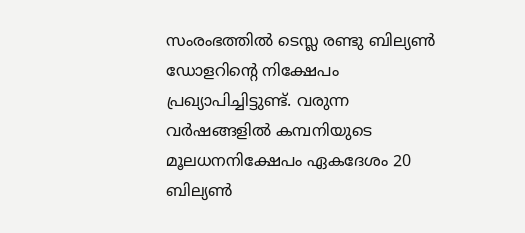സംരംഭത്തിൽ ടെസ്ല രണ്ടു ബില്യൺ ഡോളറിന്റെ നിക്ഷേപം പ്രഖ്യാപിച്ചിട്ടുണ്ട്. വരുന്ന വർഷങ്ങളിൽ കമ്പനിയുടെ മൂലധനനിക്ഷേപം ഏകദേശം 20 ബില്യൺ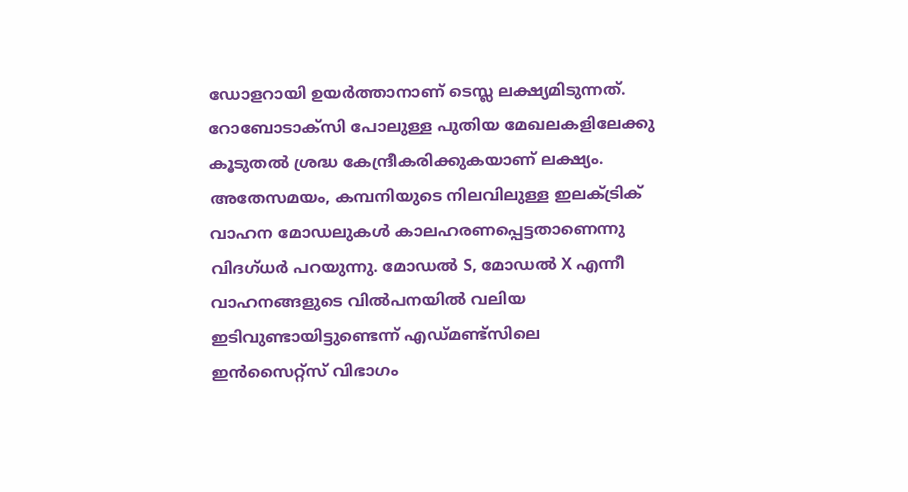ഡോളറായി ഉയർത്താനാണ് ടെസ്ല ലക്ഷ്യമിടുന്നത്.
റോബോടാക്സി പോലുള്ള പുതിയ മേഖലകളിലേക്കു കൂടുതൽ ശ്രദ്ധ കേന്ദ്രീകരിക്കുകയാണ് ലക്ഷ്യം. അതേസമയം, കമ്പനിയുടെ നിലവിലുള്ള ഇലക്ട്രിക് വാഹന മോഡലുകൾ കാലഹരണപ്പെട്ടതാണെന്നു വിദഗ്ധർ പറയുന്നു. മോഡൽ S, മോഡൽ X എന്നീ വാഹനങ്ങളുടെ വിൽപനയിൽ വലിയ ഇടിവുണ്ടായിട്ടുണ്ടെന്ന് എഡ്മണ്ട്സിലെ ഇൻസൈറ്റ്സ് വിഭാഗം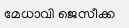മേധാവി ജെസീക്ക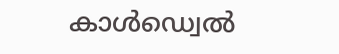കാൾഡ്വെൽ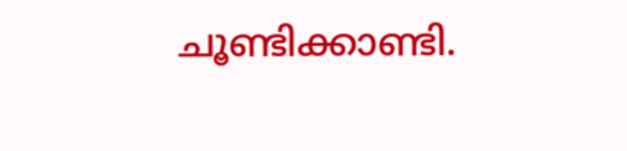ചൂണ്ടിക്കാണ്ടി.